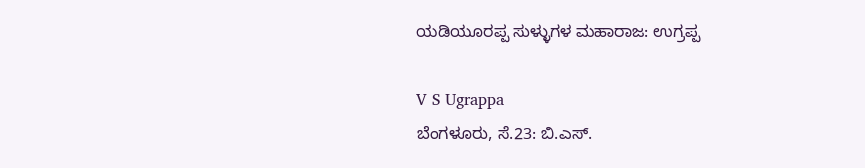ಯಡಿಯೂರಪ್ಪ ಸುಳ್ಳುಗಳ ಮಹಾರಾಜ: ಉಗ್ರಪ್ಪ

V S Ugrappa
ಬೆಂಗಳೂರು, ಸೆ.23: ಬಿ.ಎಸ್.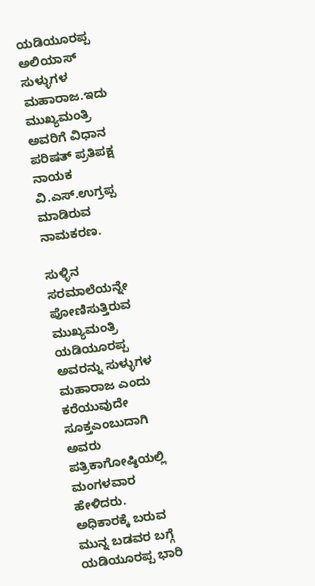ಯಡಿಯೂರಪ್ಪ ಅಲಿಯಾಸ್ ಸುಳ್ಳುಗಳ ಮಹಾರಾಜ.ಇದು ಮುಖ್ಯಮಂತ್ರಿ ಅವರಿಗೆ ವಿಧಾನ ಪರಿಷತ್ ಪ್ರತಿಪಕ್ಷ ನಾಯಕ ವಿ.ಎಸ್.ಉಗ್ರಪ್ಪ ಮಾಡಿರುವ
ನಾಮಕರಣ.

ಸುಳ್ಳಿನ ಸರಮಾಲೆಯನ್ನೇ ಪೋಣಿಸುತ್ತಿರುವ ಮುಖ್ಯಮಂತ್ರಿ ಯಡಿಯೂರಪ್ಪ ಅವರನ್ನು ಸುಳ್ಳುಗಳ ಮಹಾರಾಜ ಎಂದು ಕರೆಯುವುದೇ ಸೂಕ್ತಎಂಬುದಾಗಿ ಅವರು ಪತ್ರಿಕಾಗೋಷ್ಠಿಯಲ್ಲಿ ಮಂಗಳವಾರ ಹೇಳಿದರು. ಅಧಿಕಾರಕ್ಕೆ ಬರುವ ಮುನ್ನ ಬಡವರ ಬಗ್ಗೆ ಯಡಿಯೂರಪ್ಪ ಭಾರಿ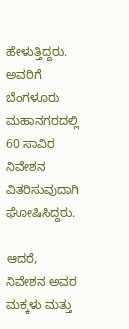ಹೇಳುತ್ತಿದ್ದರು. ಅವರಿಗೆ ಬೆಂಗಳೂರು ಮಹಾನಗರದಲ್ಲಿ 60 ಸಾವಿರ ನಿವೇಶನ ವಿತರಿಸುವುದಾಗಿ ಘೋಷಿಸಿದ್ದರು.

ಆದರೆ, ನಿವೇಶನ ಅವರ ಮಕ್ಕಳು ಮತ್ತು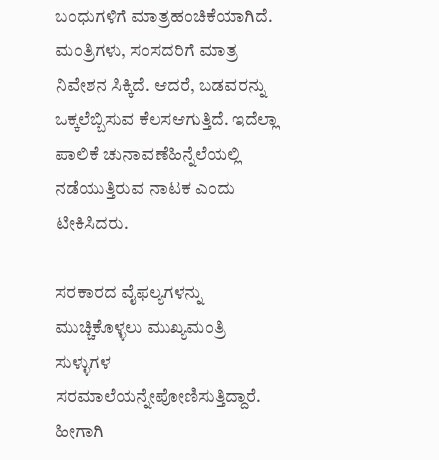ಬಂಧುಗಳಿಗೆ ಮಾತ್ರಹಂಚಿಕೆಯಾಗಿದೆ. ಮಂತ್ರಿಗಳು, ಸಂಸದರಿಗೆ ಮಾತ್ರ ನಿವೇಶನ ಸಿಕ್ಕಿದೆ. ಆದರೆ, ಬಡವರನ್ನು ಒಕ್ಕಲೆಬ್ಬಿಸುವ ಕೆಲಸಆಗುತ್ತಿದೆ. ಇದೆಲ್ಲಾ ಪಾಲಿಕೆ ಚುನಾವಣೆಹಿನ್ನೆಲೆಯಲ್ಲಿ ನಡೆಯುತ್ತಿರುವ ನಾಟಕ ಎಂದು ಟೀಕಿಸಿದರು.

ಸರಕಾರದ ವೈಫಲ್ಯಗಳನ್ನು ಮುಚ್ಚಿಕೊಳ್ಳಲು ಮುಖ್ಯಮಂತ್ರಿ ಸುಳ್ಳುಗಳ ಸರಮಾಲೆಯನ್ನೇಪೋಣಿಸುತ್ತಿದ್ದಾರೆ. ಹೀಗಾಗಿ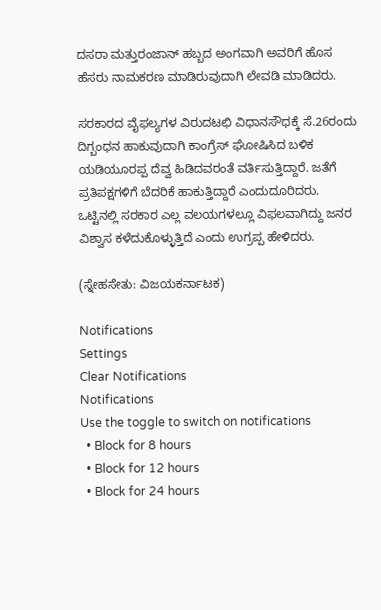ದಸರಾ ಮತ್ತುರಂಜಾನ್ ಹಬ್ಬದ ಅಂಗವಾಗಿ ಅವರಿಗೆ ಹೊಸ ಹೆಸರು ನಾಮಕರಣ ಮಾಡಿರುವುದಾಗಿ ಲೇವಡಿ ಮಾಡಿದರು.

ಸರಕಾರದ ವೈಫಲ್ಯಗಳ ವಿರುದಟಛಿ ವಿಧಾನಸೌಧಕ್ಕೆ ಸೆ.26ರಂದು ದಿಗ್ಬಂಧನ ಹಾಕುವುದಾಗಿ ಕಾಂಗ್ರೆಸ್ ಘೋಷಿಸಿದ ಬಳಿಕ ಯಡಿಯೂರಪ್ಪ ದೆವ್ವ ಹಿಡಿದವರಂತೆ ವರ್ತಿಸುತ್ತಿದ್ದಾರೆ. ಜತೆಗೆ ಪ್ರತಿಪಕ್ಷಗಳಿಗೆ ಬೆದರಿಕೆ ಹಾಕುತ್ತಿದ್ದಾರೆ ಎಂದುದೂರಿದರು. ಒಟ್ಟಿನಲ್ಲಿ ಸರಕಾರ ಎಲ್ಲ ವಲಯಗಳಲ್ಲೂ ವಿಫಲವಾಗಿದ್ದು ಜನರ ವಿಶ್ವಾಸ ಕಳೆದುಕೊಳ್ಳುತ್ತಿದೆ ಎಂದು ಉಗ್ರಪ್ಪ ಹೇಳಿದರು.

(ಸ್ನೇಹಸೇತು: ವಿಜಯಕರ್ನಾಟಕ)

Notifications
Settings
Clear Notifications
Notifications
Use the toggle to switch on notifications
  • Block for 8 hours
  • Block for 12 hours
  • Block for 24 hours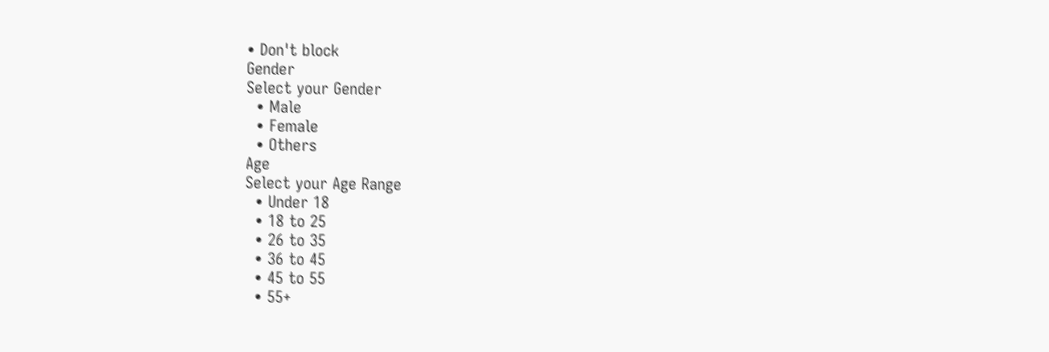• Don't block
Gender
Select your Gender
  • Male
  • Female
  • Others
Age
Select your Age Range
  • Under 18
  • 18 to 25
  • 26 to 35
  • 36 to 45
  • 45 to 55
  • 55+